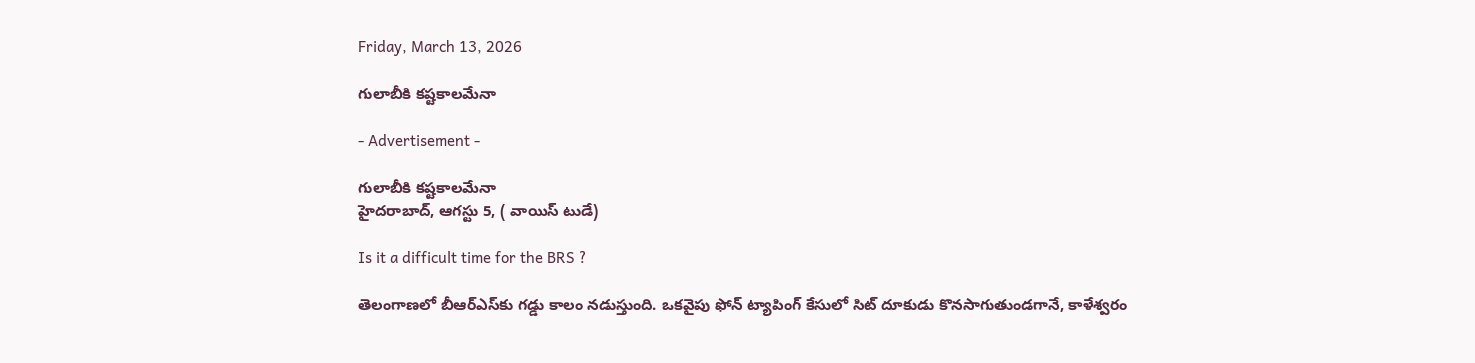Friday, March 13, 2026

గులాబీకి కష్టకాలమేనా

- Advertisement -

గులాబీకి కష్టకాలమేనా
హైదరాబాద్, ఆగస్టు 5, ( వాయిస్ టుడే)

Is it a difficult time for the BRS ?

తెలంగాణలో బీఆర్ఎస్‌కు గడ్డు కాలం నడుస్తుంది. ఒకవైపు ఫోన్ ట్యాపింగ్ కేసులో సిట్ దూకుడు కొనసాగుతుండగానే, కాళేశ్వరం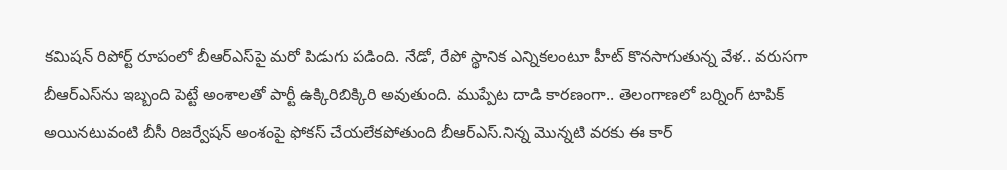కమిషన్ రిపోర్ట్ రూపంలో బీఆర్ఎస్‌పై మరో పిడుగు పడింది. నేడో, రేపో స్థానిక ఎన్నికలంటూ హీట్ కొనసాగుతున్న వేళ.. వరుసగా బీఆర్ఎస్‌ను ఇబ్బంది పెట్టే అంశాలతో పార్టీ ఉక్కిరిబిక్కిరి అవుతుంది. ముప్పేట దాడి కారణంగా.. తెలంగాణలో బర్నింగ్ టాపిక్ అయినటువంటి బీసీ రిజర్వేషన్ అంశంపై ఫోకస్ చేయలేకపోతుంది బీఆర్ఎస్.నిన్న మొన్నటి వరకు ఈ కార్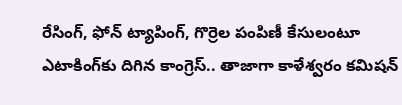రేసింగ్, ఫోన్ ట్యాపింగ్, గొర్రెల పంపిణీ కేసులంటూ ఎటాకింగ్‌కు దిగిన కాంగ్రెస్.. తాజాగా కాళేశ్వరం కమిషన్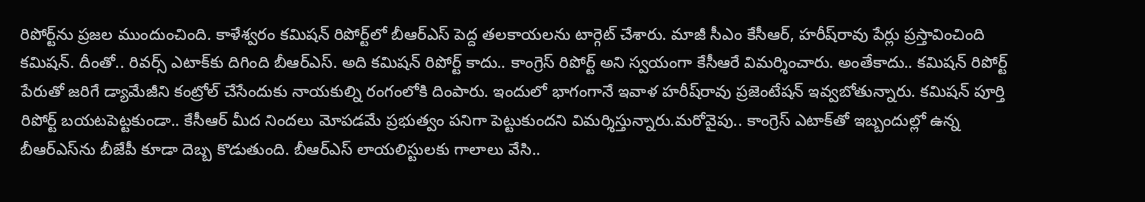రిపోర్ట్‌ను ప్రజల ముందుంచింది. కాళేశ్వరం కమిషన్ రిపోర్ట్‌లో బీఆర్ఎస్‌ పెద్ద తలకాయలను టార్గెట్ చేశారు. మాజీ సీఎం కేసీఆర్, హరీష్‌రావు పేర్లు ప్రస్తావించింది కమిషన్. దీంతో.. రివర్స్ ఎటాక్‌కు దిగింది బీఆర్ఎస్. అది కమిషన్ రిపోర్ట్ కాదు.. కాంగ్రెస్ రిపోర్ట్ అని స్వయంగా కేసీఆరే విమర్శించారు. అంతేకాదు.. కమిషన్ రిపోర్ట్ పేరుతో జరిగే డ్యామేజీని కంట్రోల్ చేసేందుకు నాయకుల్ని రంగంలోకి దింపారు. ఇందులో భాగంగానే ఇవాళ హరీష్‌రావు ప్రజెంటేషన్ ఇవ్వబోతున్నారు. కమిషన్ పూర్తి రిపోర్ట్ బయటపెట్టకుండా.. కేసీఆర్ మీద నిందలు మోపడమే ప్రభుత్వం పనిగా పెట్టుకుందని విమర్శిస్తున్నారు.మరోవైపు.. కాంగ్రెస్ ఎటాక్‌తో ఇబ్బందుల్లో ఉన్న బీఆర్ఎస్‌ను బీజేపీ కూడా దెబ్బ కొడుతుంది. బీఆర్ఎస్ లాయలిస్టులకు గాలాలు వేసి..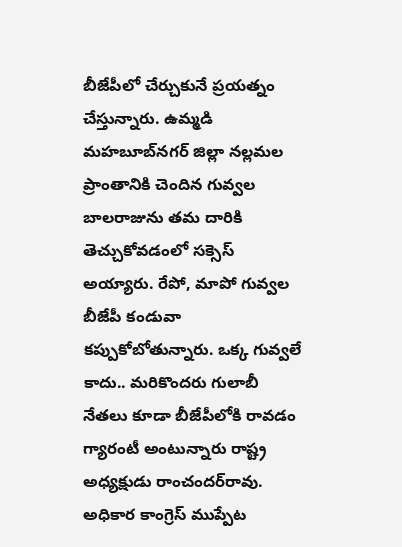బీజేపీలో చేర్చుకునే ప్రయత్నం చేస్తున్నారు. ఉమ్మడి మహబూబ్‌నగర్ జిల్లా నల్లమల ప్రాంతానికి చెందిన గువ్వల బాలరాజును తమ దారికి తెచ్చుకోవడంలో సక్సెస్ అయ్యారు. రేపో, మాపో గువ్వల బీజేపీ కండువా కప్పుకోబోతున్నారు. ఒక్క గువ్వలే కాదు.. మరికొందరు గులాబీ నేతలు కూడా బీజేపీలోకి రావడం గ్యారంటీ అంటున్నారు రాష్ట్ర అధ్యక్షుడు రాంచందర్‌రావు. అధికార కాంగ్రెస్ ముప్పేట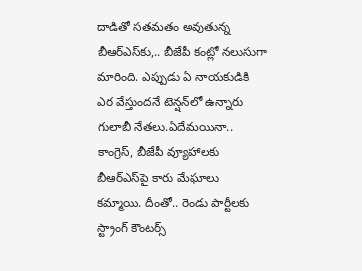దాడితో సతమతం అవుతున్న బీఆర్ఎస్‌కు,.. బీజేపీ కంట్లో నలుసుగా మారింది. ఎప్పుడు ఏ నాయకుడికి ఎర వేస్తుందనే టెన్షన్‌లో ఉన్నారు గులాబీ నేతలు.ఏదేమయినా.. కాంగ్రెస్, బీజేపీ వ్యూహాలకు బీఆర్ఎస్‌పై కారు మేఘాలు కమ్మాయి. దీంతో.. రెండు పార్టీలకు స్ట్రాంగ్ కౌంటర్స్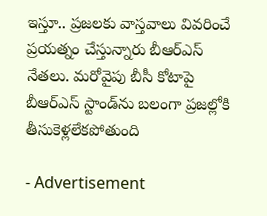ఇస్తూ.. ప్రజలకు వాస్తవాలు వివరించే ప్రయత్నం చేస్తున్నారు బీఆర్ఎస్ నేతలు. మరోవైపు బీసీ కోటాపై బీఆర్ఎస్ స్టాండ్‌ను బలంగా ప్రజల్లోకి తీసుకెళ్లలేకపోతుంది

- Advertisement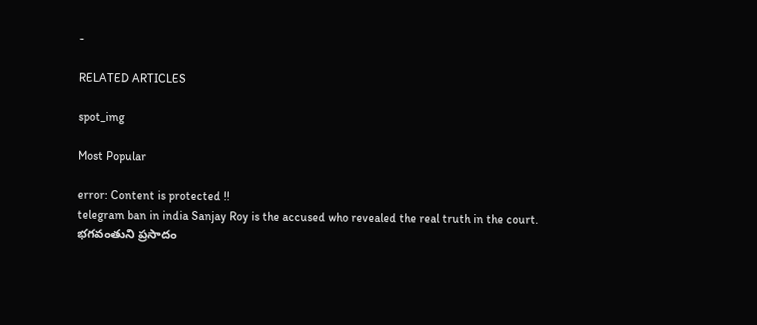-

RELATED ARTICLES

spot_img

Most Popular

error: Content is protected !!
telegram ban in india Sanjay Roy is the accused who revealed the real truth in the court. భగవంతుని ప్రసాదం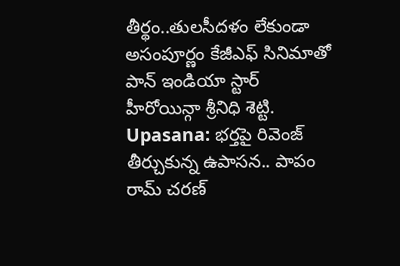తీర్థం..తులసీదళం లేకుండా అసంపూర్ణం కేజీఎఫ్ సినిమాతో పాన్ ఇండియా స్టార్ హీరోయిన్గా శ్రీనిధి శెట్టి. Upasana: భర్తపై రివెంజ్ తీర్చుకున్న ఉపాసన.. పాపం రామ్ చరణ్